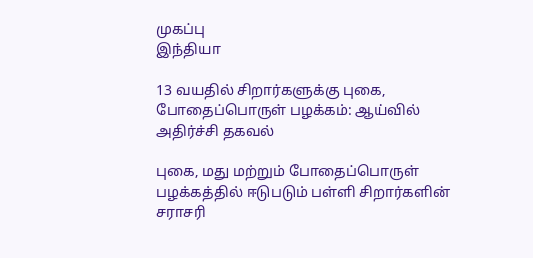முகப்பு
இந்தியா

13 வயதில் சிறார்களுக்கு புகை, போதைப்பொருள் பழக்கம்: ஆய்வில் அதிர்ச்சி தகவல்

புகை, மது மற்றும் போதைப்பொருள் பழக்கத்தில் ஈடுபடும் பள்ளி சிறார்களின் சராசரி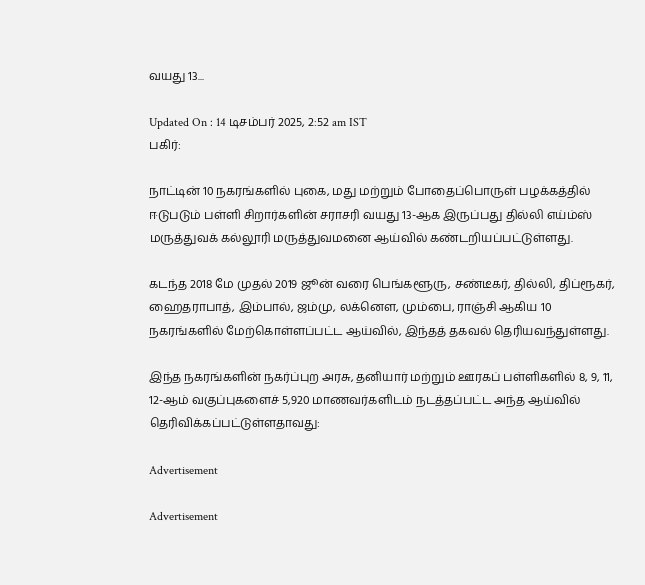வயது 13...

Updated On : 14 டிசம்பர் 2025, 2:52 am IST
பகிர்:

நாட்டின் 10 நகரங்களில் புகை, மது மற்றும் போதைப்பொருள் பழக்கத்தில் ஈடுபடும் பள்ளி சிறார்களின் சராசரி வயது 13-ஆக இருப்பது தில்லி எய்ம்ஸ் மருத்துவக் கல்லூரி மருத்துவமனை ஆய்வில் கண்டறியப்பட்டுள்ளது.

கடந்த 2018 மே முதல் 2019 ஜூன் வரை பெங்களூரு, சண்டீகர், தில்லி, திப்ரூகர், ஹைதராபாத், இம்பால், ஜம்மு, லக்னெள, மும்பை, ராஞ்சி ஆகிய 10 நகரங்களில் மேற்கொள்ளப்பட்ட ஆய்வில், இந்தத் தகவல் தெரியவந்துள்ளது.

இந்த நகரங்களின் நகர்ப்புற அரசு, தனியார் மற்றும் ஊரகப் பள்ளிகளில் 8, 9, 11, 12-ஆம் வகுப்புகளைச் 5,920 மாணவர்களிடம் நடத்தப்பட்ட அந்த ஆய்வில் தெரிவிக்கப்பட்டுள்ளதாவது:

Advertisement

Advertisement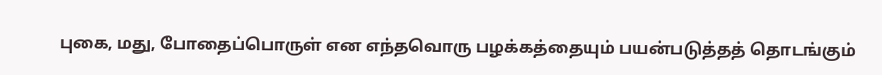புகை, மது, போதைப்பொருள் என எந்தவொரு பழக்கத்தையும் பயன்படுத்தத் தொடங்கும்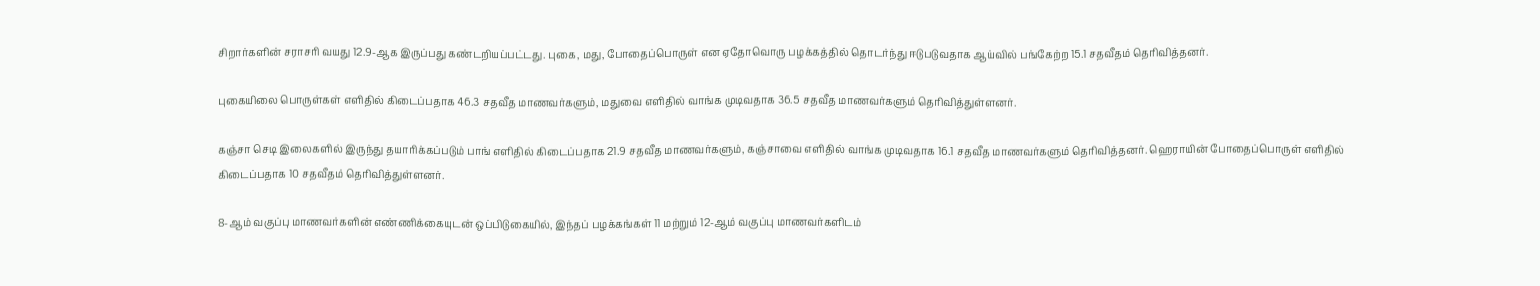சிறார்களின் சராசரி வயது 12.9-ஆக இருப்பது கண்டறியப்பட்டது. புகை, மது, போதைப்பொருள் என ஏதோவொரு பழக்கத்தில் தொடர்ந்து ஈடுபடுவதாக ஆய்வில் பங்கேற்ற 15.1 சதவீதம் தெரிவித்தனர்.

புகையிலை பொருள்கள் எளிதில் கிடைப்பதாக 46.3 சதவீத மாணவர்களும், மதுவை எளிதில் வாங்க முடிவதாக 36.5 சதவீத மாணவர்களும் தெரிவித்துள்ளனர்.

கஞ்சா செடி இலைகளில் இருந்து தயாரிக்கப்படும் பாங் எளிதில் கிடைப்பதாக 21.9 சதவீத மாணவர்களும், கஞ்சாவை எளிதில் வாங்க முடிவதாக 16.1 சதவீத மாணவர்களும் தெரிவித்தனர். ஹெராயின் போதைப்பொருள் எளிதில் கிடைப்பதாக 10 சதவீதம் தெரிவித்துள்ளனர்.

8-ஆம் வகுப்பு மாணவர்களின் எண்ணிக்கையுடன் ஒப்பிடுகையில், இந்தப் பழக்கங்கள் 11 மற்றும் 12-ஆம் வகுப்பு மாணவர்களிடம்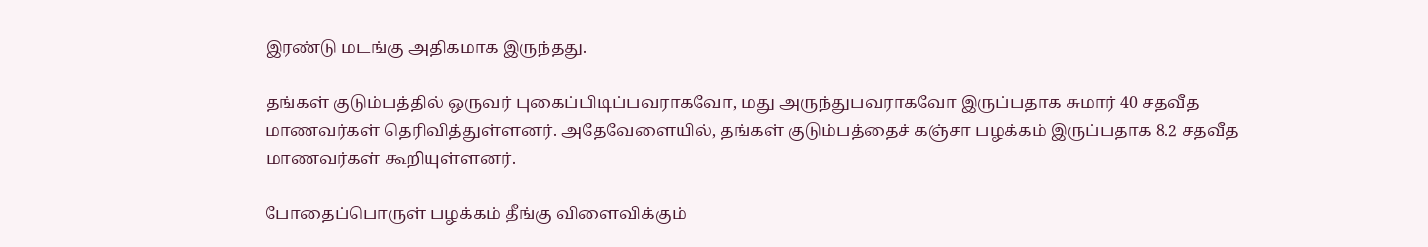இரண்டு மடங்கு அதிகமாக இருந்தது.

தங்கள் குடும்பத்தில் ஒருவர் புகைப்பிடிப்பவராகவோ, மது அருந்துபவராகவோ இருப்பதாக சுமார் 40 சதவீத மாணவர்கள் தெரிவித்துள்ளனர். அதேவேளையில், தங்கள் குடும்பத்தைச் கஞ்சா பழக்கம் இருப்பதாக 8.2 சதவீத மாணவர்கள் கூறியுள்ளனர்.

போதைப்பொருள் பழக்கம் தீங்கு விளைவிக்கும்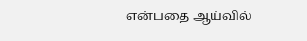என்பதை ஆய்வில்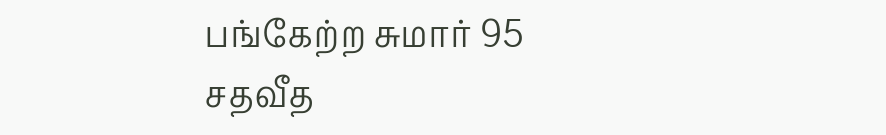பங்கேற்ற சுமார் 95 சதவீத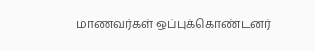மாணவர்கள் ஒப்புக்கொண்டனர்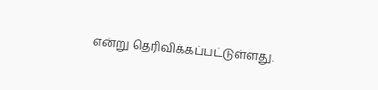என்று தெரிவிக்கப்பட்டுள்ளது.